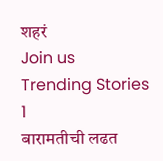शहरं
Join us
Trending Stories
1
बारामतीची लढत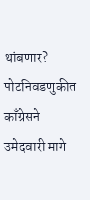थांबणार? पोटनिवडणुकीत काँग्रेसने उमेदवारी मागे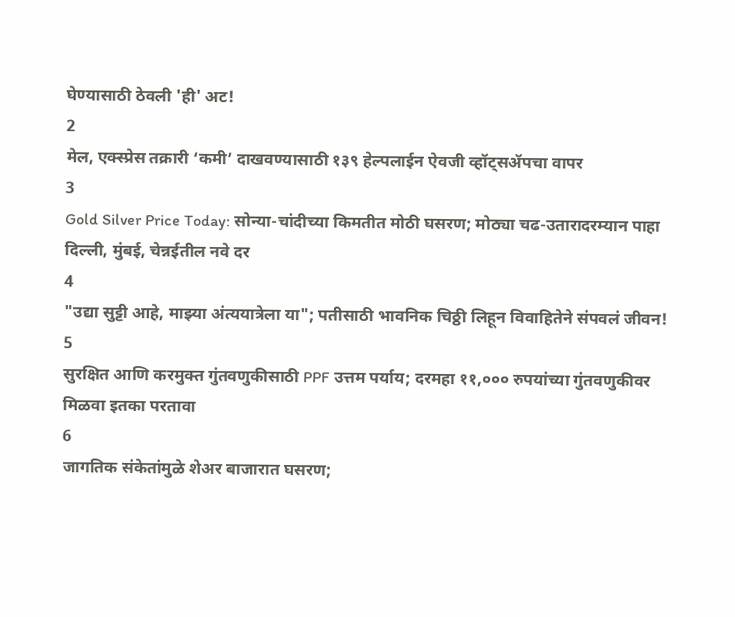घेण्यासाठी ठेवली 'ही' अट!
2
मेल, एक्स्प्रेस तक्रारी ‘कमी’ दाखवण्यासाठी १३९ हेल्पलाईन ऐवजी व्हॉट्सॲपचा वापर
3
Gold Silver Price Today: सोन्या-चांदीच्या किमतीत मोठी घसरण; मोठ्या चढ-उतारादरम्यान पाहा दिल्ली, मुंबई, चेन्नईतील नवे दर
4
"उद्या सुट्टी आहे, माझ्या अंत्ययात्रेला या"; पतीसाठी भावनिक चिठ्ठी लिहून विवाहितेने संपवलं जीवन!
5
सुरक्षित आणि करमुक्त गुंतवणुकीसाठी PPF उत्तम पर्याय; दरमहा ११,००० रुपयांच्या गुंतवणुकीवर मिळवा इतका परतावा
6
जागतिक संकेतांमुळे शेअर बाजारात घसरण;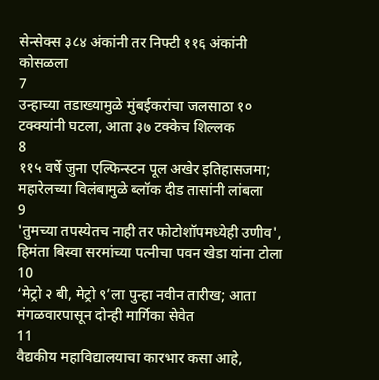सेन्सेक्स ३८४ अंकांनी तर निफ्टी ११६ अंकांनी कोसळला
7
उन्हाच्या तडाख्यामुळे मुंबईकरांचा जलसाठा १० टक्क्यांनी घटला, आता ३७ टक्केच शिल्लक
8
११५ वर्षे जुना एल्फिन्स्टन पूल अखेर इतिहासजमा; महारेलच्या विलंबामुळे ब्लॉक दीड तासांनी लांबला
9
'तुमच्या तपस्येतच नाही तर फोटोशॉपमध्येही उणीव', हिमंता बिस्वा सरमांच्या पत्नीचा पवन खेडा यांना टोला
10
‘मेट्रो २ बी, मेट्रो ९’ला पुन्हा नवीन तारीख; आता मंगळवारपासून दोन्ही मार्गिका सेवेत
11
वैद्यकीय महाविद्यालयाचा कारभार कसा आहे,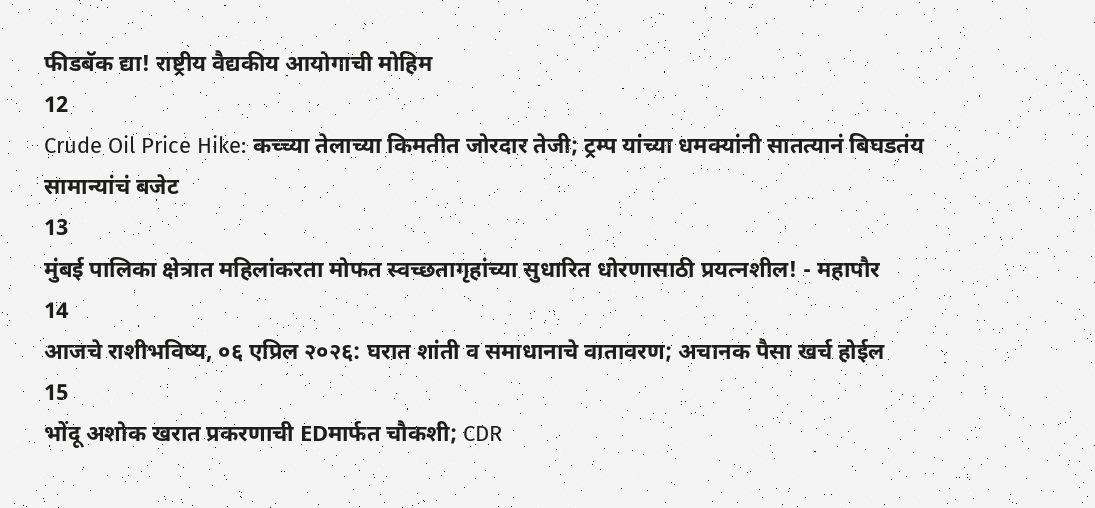फीडबॅक द्या! राष्ट्रीय वैद्यकीय आयोगाची मोहिम
12
Crude Oil Price Hike: कच्च्या तेलाच्या किमतीत जोरदार तेजी; ट्रम्प यांच्या धमक्यांनी सातत्यानं बिघडतंय सामान्यांचं बजेट
13
मुंबई पालिका क्षेत्रात महिलांकरता मोफत स्वच्छतागृहांच्या सुधारित धोरणासाठी प्रयत्नशील! - महापौर
14
आजचे राशीभविष्य, ०६ एप्रिल २०२६: घरात शांती व समाधानाचे वातावरण; अचानक पैसा खर्च होईल
15
भोंदू अशोक खरात प्रकरणाची EDमार्फत चौकशी; CDR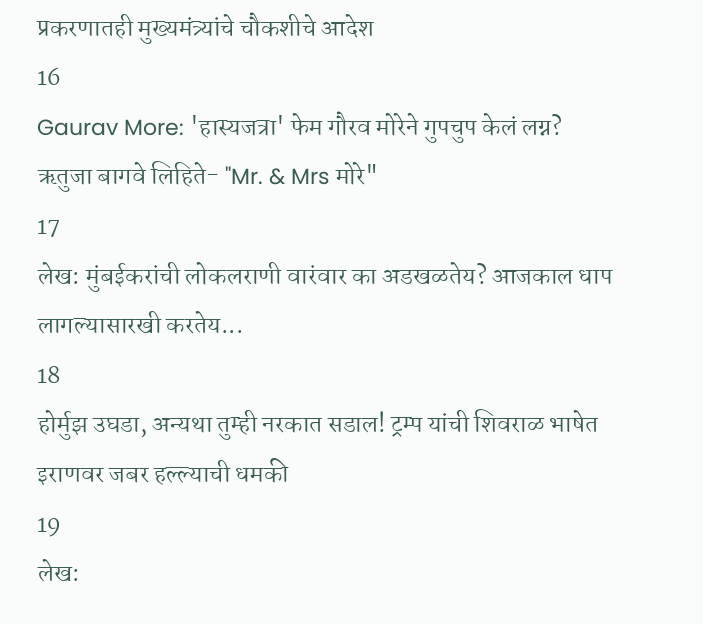प्रकरणातही मुख्यमंत्र्यांचे चौकशीचे आदेश
16
Gaurav More: 'हास्यजत्रा' फेम गौरव मोरेने गुपचुप केलं लग्न? ऋतुजा बागवे लिहिते- "Mr. & Mrs मोरे"
17
लेख: मुंबईकरांची लोकलराणी वारंवार का अडखळतेय? आजकाल धाप लागल्यासारखी करतेय...
18
होर्मुझ उघडा, अन्यथा तुम्ही नरकात सडाल! ट्रम्प यांची शिवराळ भाषेत इराणवर जबर हल्ल्याची धमकी
19
लेख: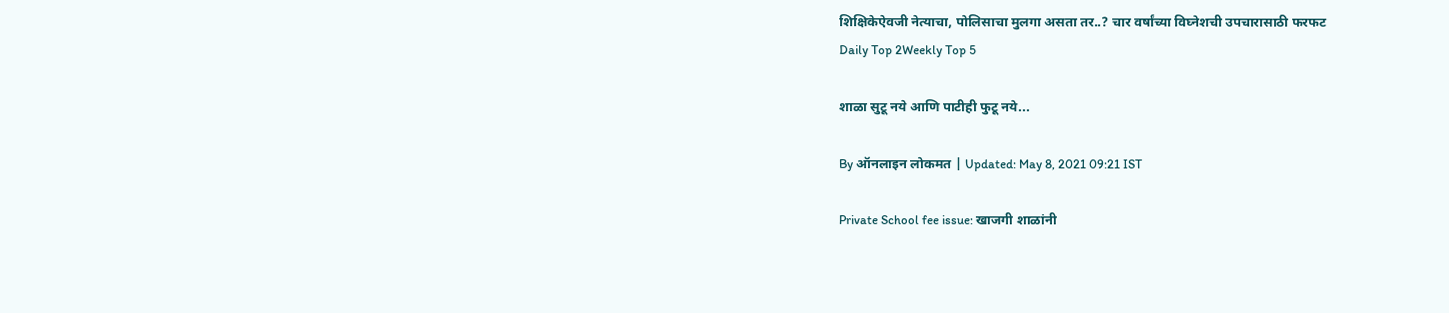शिक्षिकेऐवजी नेत्याचा, पोलिसाचा मुलगा असता तर..? चार वर्षांच्या विघ्नेशची उपचारासाठी फरफट
Daily Top 2Weekly Top 5

शाळा सुटू नये आणि पाटीही फुटू नये...

By ऑनलाइन लोकमत | Updated: May 8, 2021 09:21 IST

Private School fee issue: खाजगी शाळांनी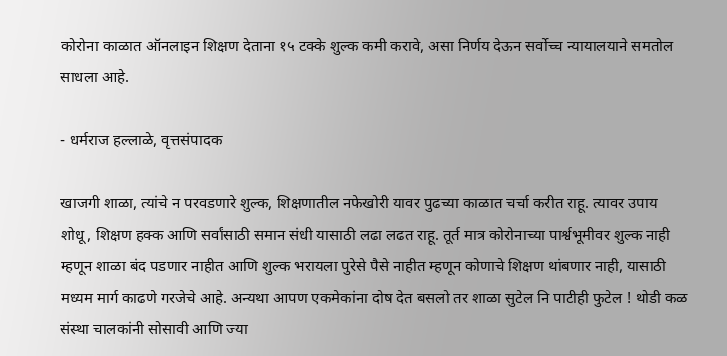कोरोना काळात ऑनलाइन शिक्षण देताना १५ टक्के शुल्क कमी करावे, असा निर्णय देऊन सर्वोच्च न्यायालयाने समतोल साधला आहे.

- धर्मराज हल्लाळे, वृत्तसंपादक

खाजगी शाळा, त्यांचे न परवडणारे शुल्क, शिक्षणातील नफेखोरी यावर पुढच्या काळात चर्चा करीत राहू. त्यावर उपाय शोधू, शिक्षण हक्क आणि सर्वांसाठी समान संधी यासाठी लढा लढत राहू. तूर्त मात्र कोरोनाच्या पार्श्वभूमीवर शुल्क नाही म्हणून शाळा बंद पडणार नाहीत आणि शुल्क भरायला पुरेसे पैसे नाहीत म्हणून कोणाचे शिक्षण थांबणार नाही, यासाठी मध्यम मार्ग काढणे गरजेचे आहे. अन्यथा आपण एकमेकांना दोष देत बसलो तर शाळा सुटेल नि पाटीही फुटेल ! थोडी कळ संस्था चालकांनी सोसावी आणि ज्या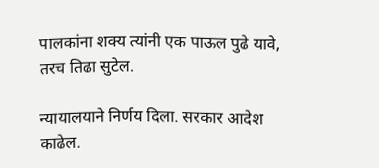पालकांना शक्य त्यांनी एक पाऊल पुढे यावे, तरच तिढा सुटेल.

न्यायालयाने निर्णय दिला. सरकार आदेश काढेल.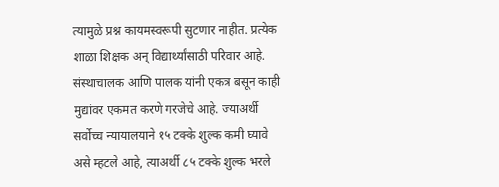त्यामुळे प्रश्न कायमस्वरूपी सुटणार नाहीत. प्रत्येक शाळा शिक्षक अन्‌ विद्यार्थ्यांसाठी परिवार आहे. संस्थाचालक आणि पालक यांनी एकत्र बसून काही मुद्यांवर एकमत करणे गरजेचे आहे. ज्याअर्थी सर्वोच्च न्यायालयाने १५ टक्के शुल्क कमी घ्यावे असे म्हटले आहे, त्याअर्थी ८५ टक्के शुल्क भरले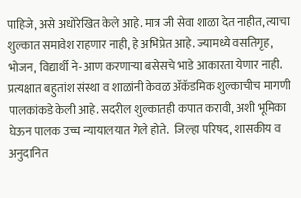पाहिजे, असे अधोरेखित केले आहे. मात्र जी सेवा शाळा देत नाहीत, त्याचा शुल्कात समावेश राहणार नाही, हे अभिप्रेत आहे. ज्यामध्ये वसतिगृह, भोजन, विद्यार्थी ने-आण करणाऱ्या बसेसचे भाडे आकारता येणार नाही. प्रत्यक्षात बहुतांश संस्था व शाळांनी केवळ ॲकॅडमिक शुल्काचीच मागणी पालकांकडे केली आहे. सदरील शुल्कातही कपात करावी, अशी भूमिका घेऊन पालक उच्च न्यायालयात गेले होते.  जिल्हा परिषद, शासकीय व अनुदानित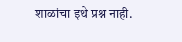शाळांचा इथे प्रश्न नाही.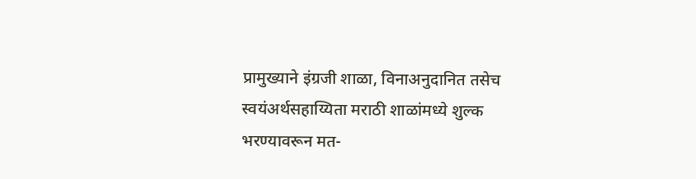प्रामुख्याने इंग्रजी शाळा, विनाअनुदानित तसेच स्वयंअर्थसहाय्यिता मराठी शाळांमध्ये शुल्क भरण्यावरून मत-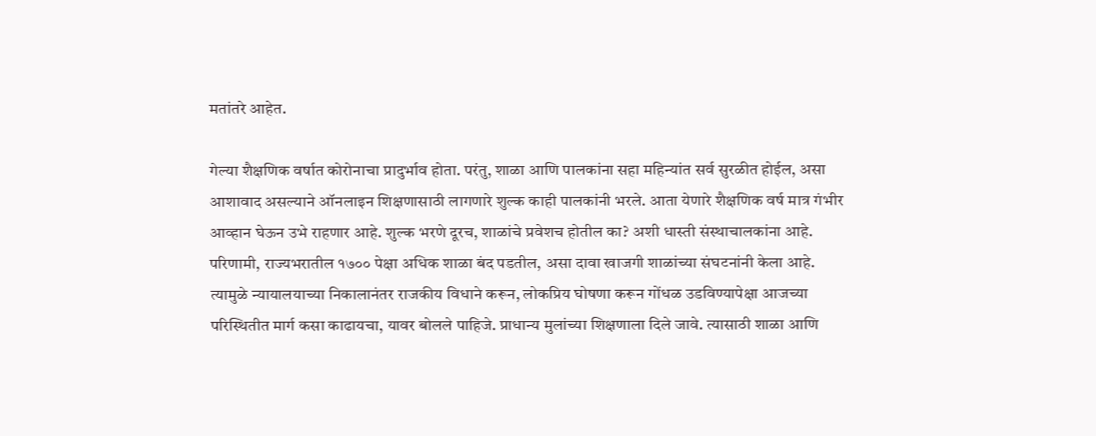मतांतरे आहेत.

गेल्या शैक्षणिक वर्षात कोरोनाचा प्रादुर्भाव होता. परंतु, शाळा आणि पालकांना सहा महिन्यांत सर्व सुरळीत होईल, असा आशावाद असल्याने ऑनलाइन शिक्षणासाठी लागणारे शुल्क काही पालकांनी भरले. आता येणारे शैक्षणिक वर्ष मात्र गंभीर आव्हान घेऊन उभे राहणार आहे. शुल्क भरणे दूरच, शाळांचे प्रवेशच होतील का? अशी धास्ती संस्थाचालकांना आहे. परिणामी, राज्यभरातील १७०० पेक्षा अधिक शाळा बंद पडतील, असा दावा खाजगी शाळांच्या संघटनांनी केला आहे.  त्यामुळे न्यायालयाच्या निकालानंतर राजकीय विधाने करून, लोकप्रिय घोषणा करून गोंधळ उडविण्यापेक्षा आजच्या परिस्थितीत मार्ग कसा काढायचा, यावर बोलले पाहिजे. प्राधान्य मुलांच्या शिक्षणाला दिले जावे. त्यासाठी शाळा आणि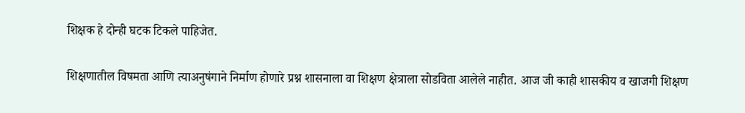शिक्षक हे दोन्ही घटक टिकले पाहिजेत.

शिक्षणातील विषमता आणि त्याअनुषंगाने निर्माण होणारे प्रश्न शासनाला वा शिक्षण क्षेत्राला सोडविता आलेले नाहीत. आज जी काही शासकीय व खाजगी शिक्षण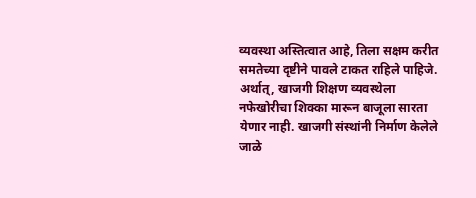व्यवस्था अस्तित्वात आहे, तिला सक्षम करीत समतेच्या दृष्टीने पावले टाकत राहिले पाहिजे. अर्थात्‌, खाजगी शिक्षण व्यवस्थेला नफेखोरीचा शिक्का मारून बाजूला सारता येणार नाही. खाजगी संस्थांनी निर्माण केलेले जाळे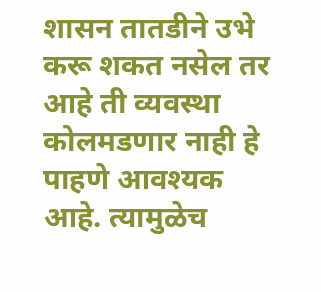शासन तातडीने उभे करू शकत नसेल तर आहे ती व्यवस्था कोलमडणार नाही हे पाहणे आवश्यक आहे. त्यामुळेच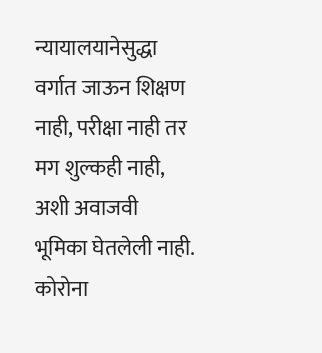न्यायालयानेसुद्धा वर्गात जाऊन शिक्षण नाही, परीक्षा नाही तर मग शुल्कही नाही, अशी अवाजवी भूमिका घेतलेली नाही. कोरोना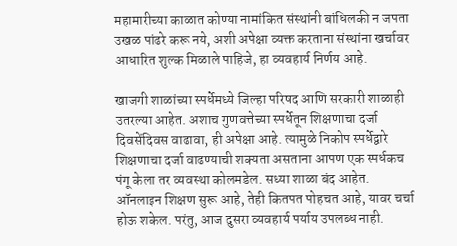महामारीच्या काळात कोण्या नामांकित संस्थांनी बांधिलकी न जपता उखळ पांढरे करू नये, अशी अपेक्षा व्यक्त करताना संस्थांना खर्चावर आधारित शुल्क मिळाले पाहिजे, हा व्यवहार्य निर्णय आहे.

खाजगी शाळांच्या स्पर्धेमध्ये जिल्हा परिषद आणि सरकारी शाळाही उतरल्या आहेत. अशाच गुणवत्तेच्या स्पर्धेतून शिक्षणाचा दर्जा दिवसेंदिवस वाढावा, ही अपेक्षा आहे. त्यामुळे निकोप स्पर्धेद्वारे शिक्षणाचा दर्जा वाढण्याची शक्यता असताना आपण एक स्पर्धकच पंगू केला तर व्यवस्था कोलमडेल. सध्या शाळा बंद आहेत. ऑनलाइन शिक्षण सुरू आहे, तेही कितपत पोहचत आहे, यावर चर्चा होऊ शकेल. परंतु, आज दुसरा व्यवहार्य पर्याय उपलब्ध नाही.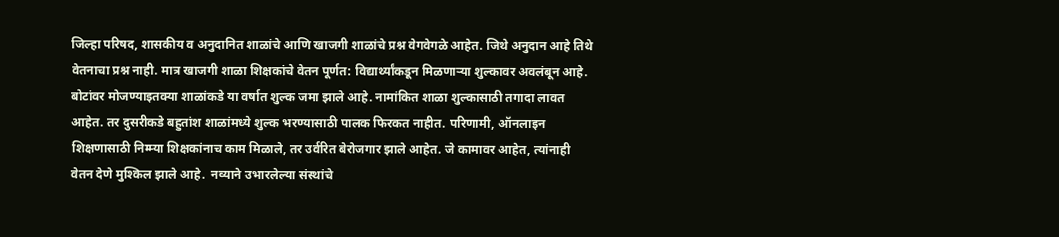जिल्हा परिषद, शासकीय व अनुदानित शाळांचे आणि खाजगी शाळांचे प्रश्न वेगवेगळे आहेत. जिथे अनुदान आहे तिथे वेतनाचा प्रश्न नाही. मात्र खाजगी शाळा शिक्षकांचे वेतन पूर्णत: विद्यार्थ्यांकडून मिळणाऱ्या शुल्कावर अवलंबून आहे. बोटांवर मोजण्याइतक्या शाळांकडे या वर्षात शुल्क जमा झाले आहे. नामांकित शाळा शुल्कासाठी तगादा लावत आहेत. तर दुसरीकडे बहुतांश शाळांमध्ये शुल्क भरण्यासाठी पालक फिरकत नाहीत. परिणामी, ऑनलाइन शिक्षणासाठी निम्म्या शिक्षकांनाच काम मिळाले, तर उर्वरित बेरोजगार झाले आहेत. जे कामावर आहेत, त्यांनाही वेतन देणे मुश्किल झाले आहे.  नव्याने उभारलेल्या संस्थांचे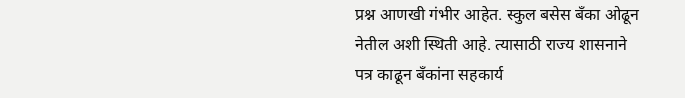प्रश्न आणखी गंभीर आहेत. स्कुल बसेस बँका ओढून नेतील अशी स्थिती आहे. त्यासाठी राज्य शासनाने पत्र काढून बँकांना सहकार्य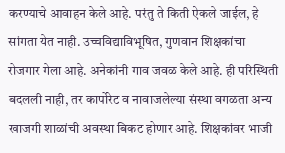करण्याचे आवाहन केले आहे. परंतु ते किती ऐकले जाईल, हे सांगता येत नाही. उच्चविद्याविभूषित, गुणवान शिक्षकांचा रोजगार गेला आहे. अनेकांनी गाव जवळ केले आहे. ही परिस्थिती बदलली नाही, तर कार्पोरेट व नावाजलेल्या संस्था वगळता अन्य खाजगी शाळांची अवस्था बिकट होणार आहे. शिक्षकांवर भाजी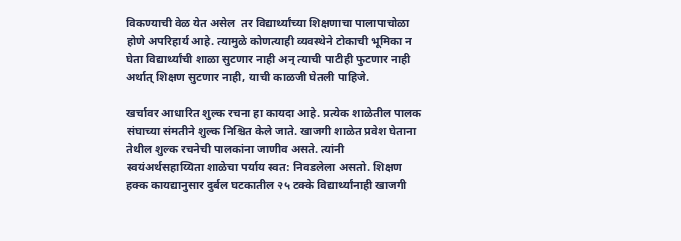विकण्याची वेळ येत असेल  तर विद्यार्थ्यांच्या शिक्षणाचा पालापाचोळा होणे अपरिहार्य आहे. त्यामुळे कोणत्याही व्यवस्थेने टोकाची भूमिका न घेता विद्यार्थ्यांची शाळा सुटणार नाही अन्‌ त्याची पाटीही फुटणार नाही अर्थात्‌ शिक्षण सुटणार नाही, याची काळजी घेतली पाहिजे.

खर्चावर आधारित शुल्क रचना हा कायदा आहे. प्रत्येक शाळेतील पालक संघाच्या संमतीने शुल्क निश्चित केले जाते. खाजगी शाळेत प्रवेश घेताना तेथील शुल्क रचनेची पालकांना जाणीव असते. त्यांनी स्वयंअर्थसहाय्यिता शाळेचा पर्याय स्वत: निवडलेला असतो. शिक्षण हक्क कायद्यानुसार दुर्बल घटकातील २५ टक्के विद्यार्थ्यांनाही खाजगी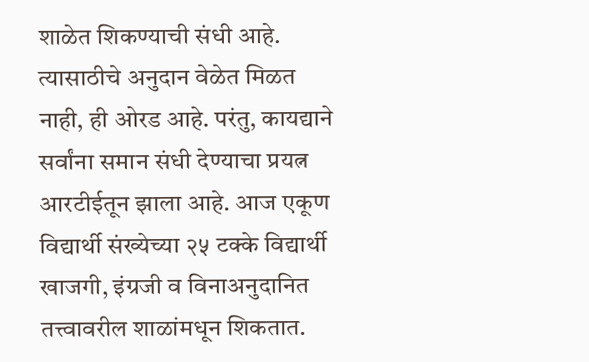शाळेत शिकण्याची संधी आहे. त्यासाठीचे अनुदान वेळेत मिळत नाही, ही ओरड आहे. परंतु, कायद्याने  सर्वांना समान संधी देण्याचा प्रयत्न आरटीईतून झाला आहे. आज एकूण विद्यार्थी संख्येच्या २५ टक्के विद्यार्थी खाजगी, इंग्रजी व विनाअनुदानित तत्त्वावरील शाळांमधून शिकतात.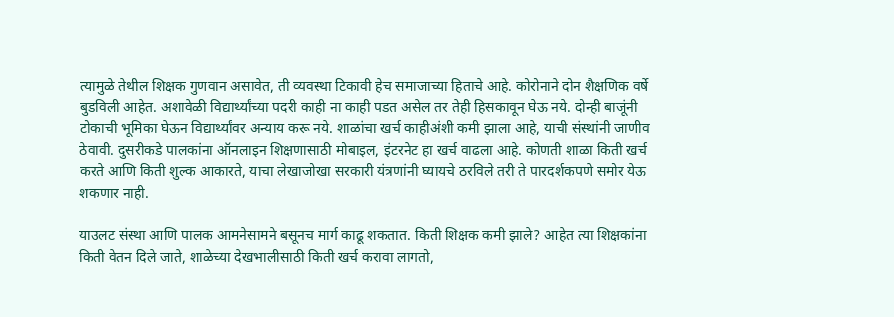त्यामुळे तेथील शिक्षक गुणवान असावेत, ती व्यवस्था टिकावी हेच समाजाच्या हिताचे आहे. कोरोनाने दोन शैक्षणिक वर्षे बुडविली आहेत. अशावेळी विद्यार्थ्यांच्या पदरी काही ना काही पडत असेल तर तेही हिसकावून घेऊ नये. दोन्ही बाजूंनी टोकाची भूमिका घेऊन विद्यार्थ्यांवर अन्याय करू नये. शाळांचा खर्च काहीअंशी कमी झाला आहे, याची संस्थांनी जाणीव ठेवावी. दुसरीकडे पालकांना ऑनलाइन शिक्षणासाठी मोबाइल, इंटरनेट हा खर्च वाढला आहे. कोणती शाळा किती खर्च करते आणि किती शुल्क आकारते, याचा लेखाजोखा सरकारी यंत्रणांनी घ्यायचे ठरविले तरी ते पारदर्शकपणे समोर येऊ शकणार नाही.

याउलट संस्था आणि पालक आमनेसामने बसूनच मार्ग काढू शकतात. किती शिक्षक कमी झाले? आहेत त्या शिक्षकांना किती वेतन दिले जाते, शाळेच्या देखभालीसाठी किती खर्च करावा लागतो,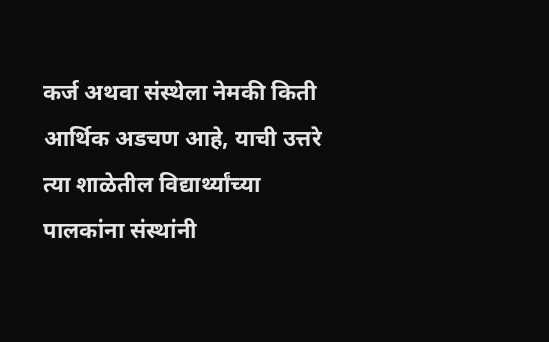कर्ज अथवा संस्थेला नेमकी किती आर्थिक अडचण आहे, याची उत्तरे त्या शाळेतील विद्यार्थ्यांच्या पालकांना संस्थांनी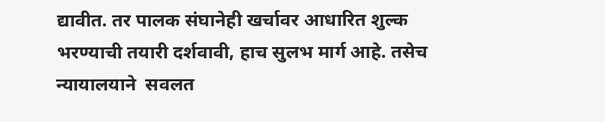द्यावीत. तर पालक संघानेही खर्चावर आधारित शुल्क भरण्याची तयारी दर्शवावी, हाच सुलभ मार्ग आहे. तसेच न्यायालयाने  सवलत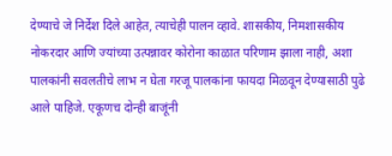देण्याचे जे निर्देश दिले आहेत, त्याचेही पालन व्हावे. शासकीय, निमशासकीय नोकरदार आणि ज्यांच्या उत्पन्नावर कोरोना काळात परिणाम झाला नाही, अशा पालकांनी सवलतीचे लाभ न घेता गरजू पालकांना फायदा मिळवून देण्यासाठी पुढे आले पाहिजे. एकूणच दोन्ही बाजूंनी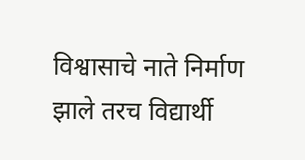विश्वासाचे नाते निर्माण झाले तरच विद्यार्थी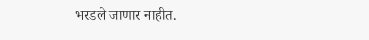भरडले जाणार नाहीत.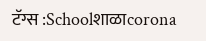टॅग्स :Schoolशाळाcorona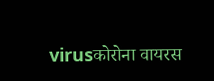virusकोरोना वायरस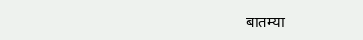बातम्या